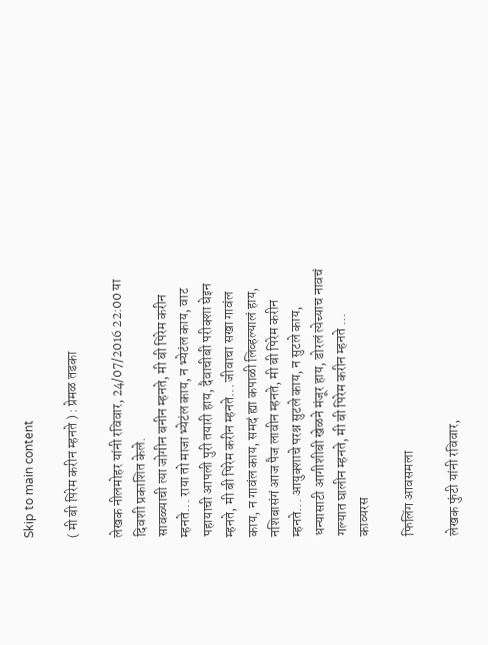Skip to main content

( मी बी पिरेम करीन म्हनते ) : प्रेमळ तडका

लेखक नीलमोहर यांनी रविवार, 24/07/2016 22:00 या दिवशी प्रकाशित केले.
सावळ्याची त्या जोगीन बनीन म्हनते, मी बी पिरेम करीन म्हनते... राया तो माजा भ्येटंल काय, न भ्येटंल काय, वाट पहायाची आपली पुरी तयारी हाय, दैवाचीबी परीक्शा घेइन म्हनते, मी बी पिरेम करीन म्हनते... जीवाचा सखा गावंल काय, न गावंल काय, समदं ह्या कपाळी लिव्हल्यालं हाय, नशिबासंगं आज पैज लावीन म्हनते, मी बी पिरेम करीन म्हनते... आयुक्शाचे परश्न सुटले काय, न सुटले काय, धन्यासाटी आगीशीबी खेळने मंजूर हाय, डोरलं त्येच्याच नावचं गल्यात घालीन म्हनते, मी बी पिरेम करीन म्हनते ...
काव्यरस

फिलिंग आवसमला

लेखक फुंटी यांनी रविवार,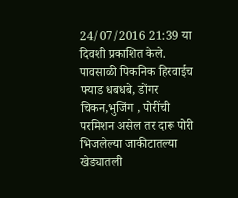24/07/2016 21:39 या दिवशी प्रकाशित केले.
पावसाळी पिकनिक हिरवाईच फ्याड धबधबे, डोंगर चिकन,भुजिंग , पोरींची परमिशन असेल तर दारू पोरी भिजलेल्या जाकीटातल्या खेड्यातली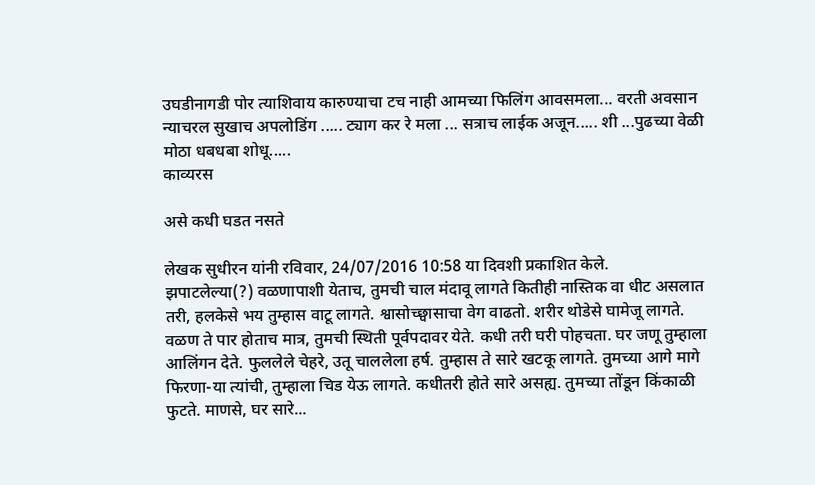उघडीनागडी पोर त्याशिवाय कारुण्याचा टच नाही आमच्या फिलिंग आवसमला... वरती अवसान न्याचरल सुखाच अपलोडिंग ..... ट्याग कर रे मला ... सत्राच लाईक अजून..... शी ...पुढच्या वेळी मोठा धबधबा शोधू.....
काव्यरस

असे कधी घडत नसते

लेखक सुधीरन यांनी रविवार, 24/07/2016 10:58 या दिवशी प्रकाशित केले.
झपाटलेल्या(?) वळणापाशी येताच, तुमची चाल मंदावू लागते कितीही नास्तिक वा धीट असलात तरी, हलकेसे भय तुम्हास वाटू लागते. श्वासोच्छ्वासाचा वेग वाढतो. शरीर थोडेसे घामेजू लागते. वळण ते पार होताच मात्र, तुमची स्थिती पूर्वपदावर येते. कधी तरी घरी पोहचता. घर जणू तुम्हाला आलिंगन देते. फुललेले चेहरे, उतू चाललेला हर्ष. तुम्हास ते सारे खटकू लागते. तुमच्या आगे मागे फिरणा-या त्यांची, तुम्हाला चिड येऊ लागते. कधीतरी होते सारे असह्य. तुमच्या तोंडून किंकाळी फुटते. माणसे, घर सारे...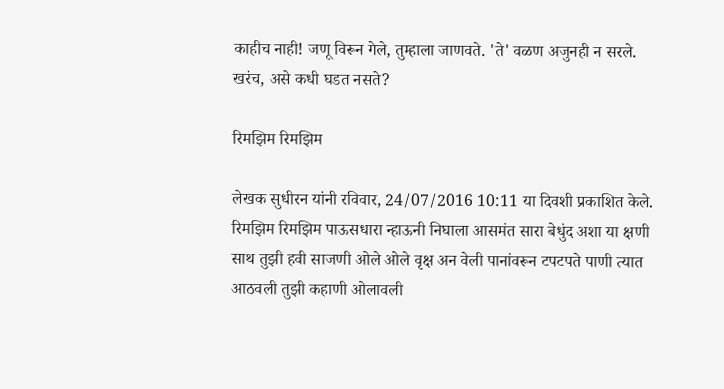काहीच नाही! जणू विरून गेले, तुम्हाला जाणवते. 'ते' वळण अजुनही न सरले. खरंच, असे कधी घडत नसते?

रिमझिम रिमझिम

लेखक सुधीरन यांनी रविवार, 24/07/2016 10:11 या दिवशी प्रकाशित केले.
रिमझिम रिमझिम पाऊसधारा न्हाऊनी निघाला आसमंत सारा बेधुंद अशा या क्षणी साथ तुझी हवी साजणी ओले ओले वृक्ष अन वेली पानांवरून टपटपते पाणी त्यात आठवली तुझी कहाणी ओलावली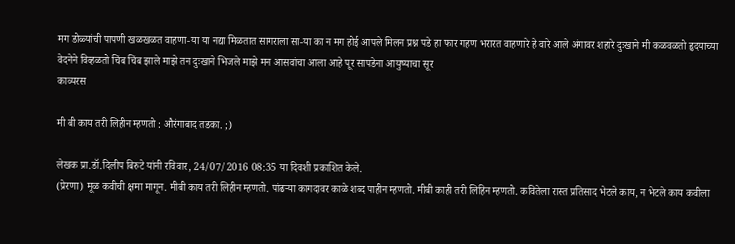मग डोळ्यांची पापणी खळखळत वाहणा-या या नद्या मिळतात सागराला सा-या का न मग होई आपले मिलन प्रश्न पडे हा फार गहण भरारत वाहणारे हे वारे आले अंगावर शहारे दुःखाने मी कळवळतो हृदयाच्या वेदनेने विव्हळतो चिंब चिंब झाले माझे तन दुःखाने भिजले माझे मन आसवांचा आला आहे पूर सापडेना आयुष्याचा सूर
काव्यरस

मी बी काय तरी लिहीन म्हणतो : औरंगाबाद तडका. ;)

लेखक प्रा.डॉ.दिलीप बिरुटे यांनी रविवार, 24/07/2016 08:35 या दिवशी प्रकाशित केले.
(प्रेरणा) मूळ कवीची क्षमा मागून. मीबी काय तरी लिहीन म्हणतो. पांढर्‍या कागदावर काळे शब्द पाहीन म्हणतो. मीबी काही तरी लिहिन म्हणतो. कवितेला रास्त प्रतिसाद भेटले काय, न भेटले काय कवीला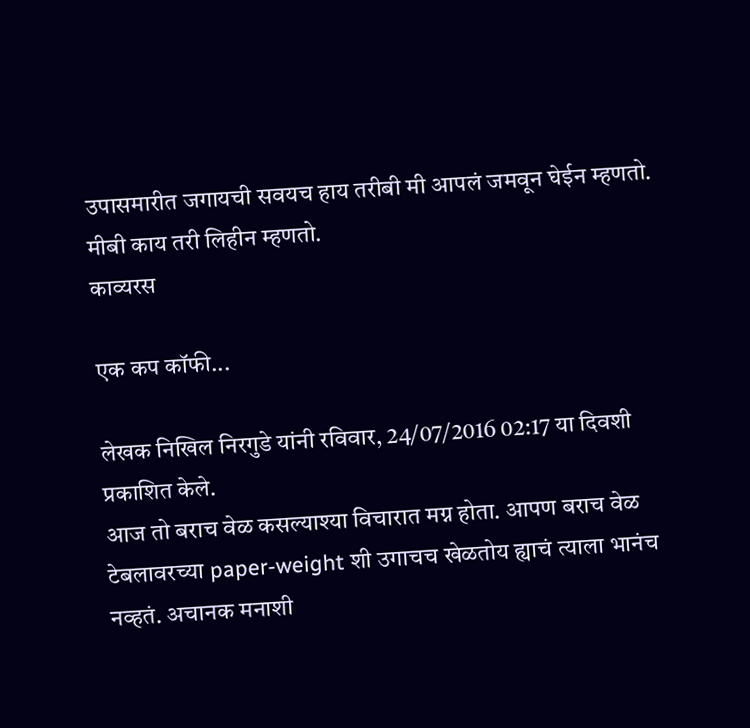उपासमारीत जगायची सवयच हाय तरीबी मी आपलं जमवून घेईन म्हणतो. मीबी काय तरी लिहीन म्हणतो.
काव्यरस

एक कप कॉफी...

लेखक निखिल निरगुडे यांनी रविवार, 24/07/2016 02:17 या दिवशी प्रकाशित केले.
आज तो बराच वेळ कसल्याश्या विचारात मग्न होता. आपण बराच वेळ टेबलावरच्या paper-weight शी उगाचच खेळतोय ह्याचं त्याला भानंच नव्हतं. अचानक मनाशी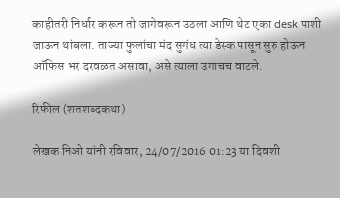काहीतरी निर्धार करून तो जागेवरून उठला आणि थेट एका desk पाशी जाऊन थांबला. ताज्या फुलांचा मंद सुगंध त्या डेस्क पासून सुरु होऊन ऑफिस भर दरवळत असावा, असे त्याला उगाचच वाटले.

रिफील (शतशब्दकथा)

लेखक निओ यांनी रविवार, 24/07/2016 01:23 या दिवशी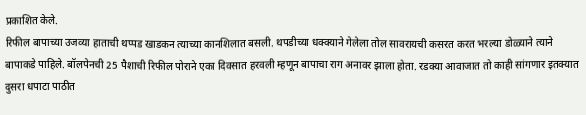प्रकाशित केले.
रिफील बापाच्या उजव्या हाताची थप्पड खाडकन त्याच्या कानशिलात बसली. थपडीच्या धक्क्याने गेलेला तोल सावरायची कसरत करत भरल्या डोळ्याने त्याने बापाकडे पाहिले. बॉलपेनची 25 पैशाची रिफील पोराने एका दिवसात हरवली म्हणून बापाचा राग अनावर झाला होता. रडक्या आवाजात तो काही सांगणार इतक्यात दुसरा धपाटा पाठीत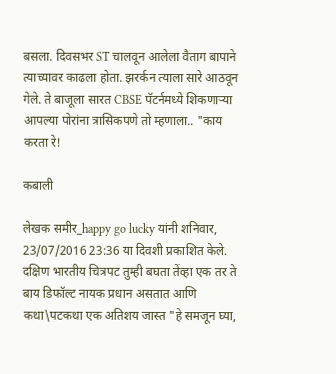बसला. दिवसभर ST चालवून आलेला वैताग बापाने त्याच्यावर काढला होता. झरर्कन त्याला सारे आठवून गेले. ते बाजूला सारत CBSE पॅटर्नमध्ये शिकणाऱ्या आपल्या पोरांना त्रासिकपणे तो म्हणाला.. "काय करता रे!

कबाली

लेखक समीर_happy go lucky यांनी शनिवार, 23/07/2016 23:36 या दिवशी प्रकाशित केले.
दक्षिण भारतीय चित्रपट तुम्ही बघता तेंव्हा एक तर ते बाय डिफॉल्ट नायक प्रधान असतात आणि कथा\पटकथा एक अतिशय जास्त "हे समजून घ्या,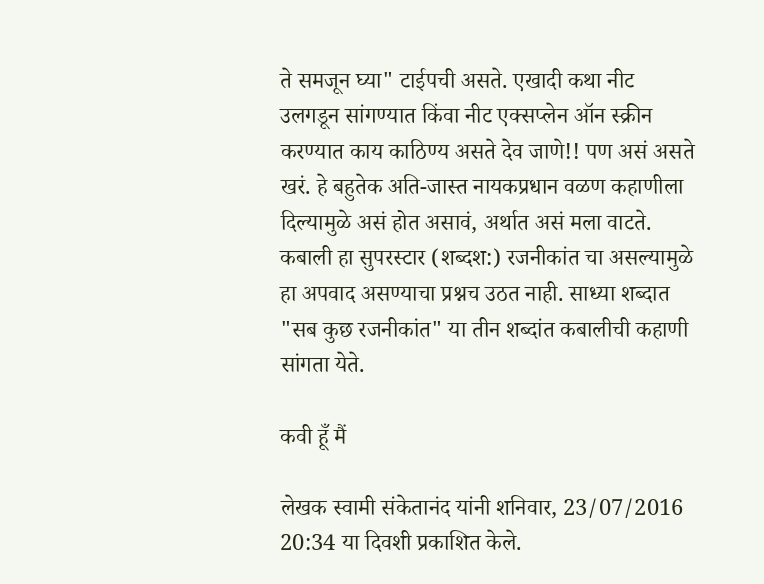ते समजून घ्या" टाईपची असते. एखादी कथा नीट उलगडून सांगण्यात किंवा नीट एक्सप्लेन ऑन स्क्रीन करण्यात काय काठिण्य असते देव जाणे!! पण असं असते खरं. हे बहुतेक अति-जास्त नायकप्रधान वळण कहाणीला दिल्यामुळे असं होत असावं, अर्थात असं मला वाटते. कबाली हा सुपरस्टार (शब्दश:) रजनीकांत चा असल्यामुळे हा अपवाद असण्याचा प्रश्नच उठत नाही. साध्या शब्दात "सब कुछ रजनीकांत" या तीन शब्दांत कबालीची कहाणी सांगता येते.

कवी हूँ मैं

लेखक स्वामी संकेतानंद यांनी शनिवार, 23/07/2016 20:34 या दिवशी प्रकाशित केले.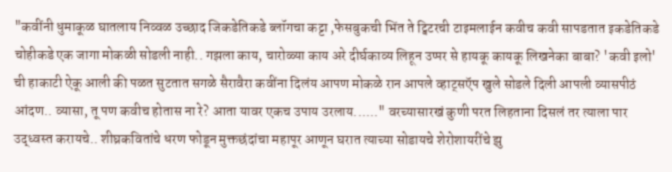"कवींनी धुमाकूळ घातलाय निव्वळ उच्छाद जिकडेतिकडे ब्लॉगचा कट्टा ,फेसबुकची भिंत ते ट्विटरची टाइमलाईन कवीच कवी सापडतात इकडेतिकडे चोहीकडे एक जागा मोकळी सोडली नाही.. गझला काय, चारोळ्या काय अरे दीर्घकाव्य लिहून उप्पर से हायकू कायकू लिखनेका बाबा? 'कवी इलो' ची हाकाटी ऐकू आली की पळत सुटतात सगळे सैरावैरा कवींना दिलंय आपण मोकळे रान आपले व्हाट्सऍप खुले सोडले दिली आपली व्यासपीठं आंदण.. व्यासा, तू पण कवीच होतास ना रे? आता यावर एकच उपाय उरलाय......" वरच्यासारखं कुणी परत लिहताना दिसलं तर त्याला पार उद्ध्वस्त करायचे.. शीघ्रकवितांचे धरण फोडून मुक्तछंदांचा महापूर आणून घरात त्याच्या सोडायचे शेरोशायरींचे झु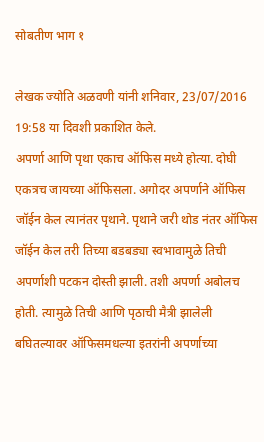सोबतीण भाग १

लेखक ज्योति अळवणी यांनी शनिवार, 23/07/2016 19:58 या दिवशी प्रकाशित केले.
अपर्णा आणि पृथा एकाच ऑफिस मध्ये होत्या. दोघी एकत्रच जायच्या ऑफिसला. अगोदर अपर्णाने ऑफिस जॉईन केल त्यानंतर पृथाने. पृथाने जरी थोड नंतर ऑफिस जॉईन केल तरी तिच्या बडबड्या स्वभावामुळे तिची अपर्णाशी पटकन दोस्ती झाली. तशी अपर्णा अबोलच होती. त्यामुळे तिची आणि पृठाची मैत्री झालेली बघितल्यावर ऑफिसमधल्या इतरांनी अपर्णाच्या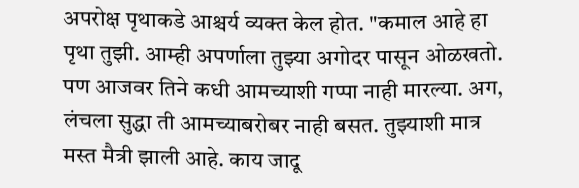अपरोक्ष पृथाकडे आश्चर्य व्यक्त केल होत. "कमाल आहे हा पृथा तुझी. आम्ही अपर्णाला तुझ्या अगोदर पासून ओळखतो. पण आजवर तिने कधी आमच्याशी गप्पा नाही मारल्या. अग, लंचला सुद्धा ती आमच्याबरोबर नाही बसत. तुझ्याशी मात्र मस्त मैत्री झाली आहे. काय जादू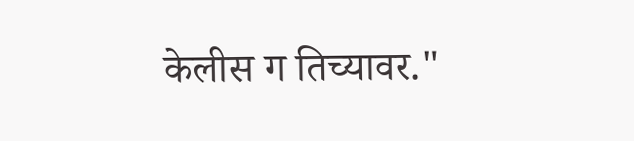केलीस ग तिच्यावर."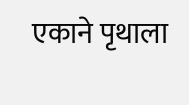एकाने पृथाला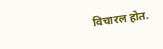विचारल होत.